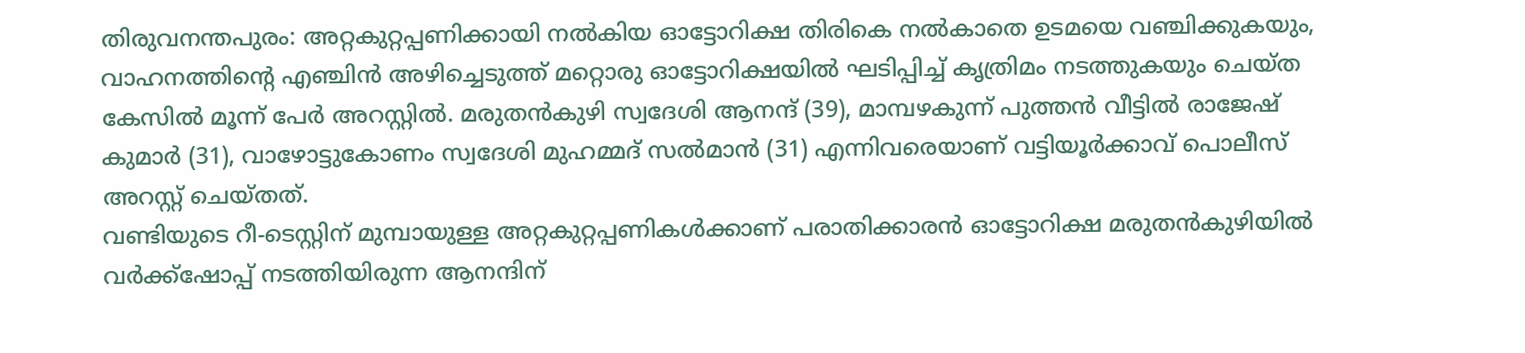തിരുവനന്തപുരം: അറ്റകുറ്റപ്പണിക്കായി നൽകിയ ഓട്ടോറിക്ഷ തിരികെ നൽകാതെ ഉടമയെ വഞ്ചിക്കുകയും, വാഹനത്തിന്റെ എഞ്ചിൻ അഴിച്ചെടുത്ത് മറ്റൊരു ഓട്ടോറിക്ഷയിൽ ഘടിപ്പിച്ച് കൃത്രിമം നടത്തുകയും ചെയ്ത കേസിൽ മൂന്ന് പേർ അറസ്റ്റിൽ. മരുതൻകുഴി സ്വദേശി ആനന്ദ് (39), മാമ്പഴകുന്ന് പുത്തൻ വീട്ടിൽ രാജേഷ് കുമാർ (31), വാഴോട്ടുകോണം സ്വദേശി മുഹമ്മദ് സൽമാൻ (31) എന്നിവരെയാണ് വട്ടിയൂർക്കാവ് പൊലീസ് അറസ്റ്റ് ചെയ്തത്.
വണ്ടിയുടെ റീ-ടെസ്റ്റിന് മുമ്പായുള്ള അറ്റകുറ്റപ്പണികൾക്കാണ് പരാതിക്കാരൻ ഓട്ടോറിക്ഷ മരുതൻകുഴിയിൽ വർക്ക്ഷോപ്പ് നടത്തിയിരുന്ന ആനന്ദിന്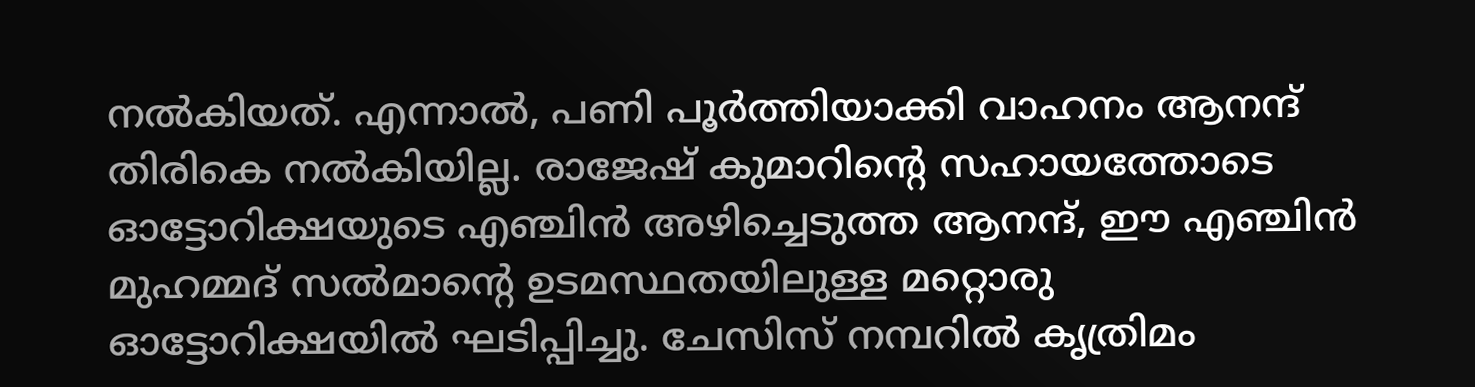നൽകിയത്. എന്നാൽ, പണി പൂർത്തിയാക്കി വാഹനം ആനന്ദ് തിരികെ നൽകിയില്ല. രാജേഷ് കുമാറിന്റെ സഹായത്തോടെ ഓട്ടോറിക്ഷയുടെ എഞ്ചിൻ അഴിച്ചെടുത്ത ആനന്ദ്, ഈ എഞ്ചിൻ മുഹമ്മദ് സൽമാന്റെ ഉടമസ്ഥതയിലുള്ള മറ്റൊരു ഓട്ടോറിക്ഷയിൽ ഘടിപ്പിച്ചു. ചേസിസ് നമ്പറിൽ കൃത്രിമം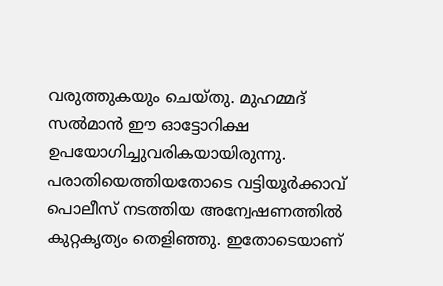വരുത്തുകയും ചെയ്തു. മുഹമ്മദ് സൽമാൻ ഈ ഓട്ടോറിക്ഷ ഉപയോഗിച്ചുവരികയായിരുന്നു. പരാതിയെത്തിയതോടെ വട്ടിയൂർക്കാവ് പൊലീസ് നടത്തിയ അന്വേഷണത്തിൽ കുറ്റകൃത്യം തെളിഞ്ഞു. ഇതോടെയാണ്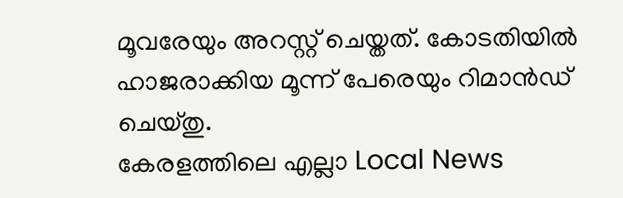മൂവരേയും അറസ്റ്റ് ചെയ്തത്. കോടതിയിൽ ഹാജരാക്കിയ മൂന്ന് പേരെയും റിമാൻഡ് ചെയ്തു.
കേരളത്തിലെ എല്ലാ Local News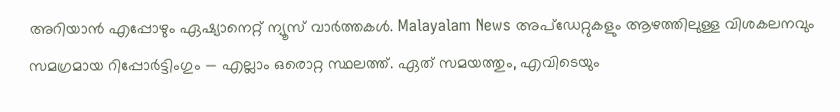അറിയാൻ എപ്പോഴും ഏഷ്യാനെറ്റ് ന്യൂസ് വാർത്തകൾ. Malayalam News അപ്ഡേറ്റുകളും ആഴത്തിലുള്ള വിശകലനവും സമഗ്രമായ റിപ്പോർട്ടിംഗും — എല്ലാം ഒരൊറ്റ സ്ഥലത്ത്. ഏത് സമയത്തും, എവിടെയും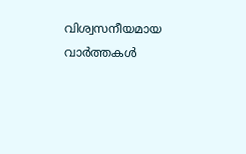വിശ്വസനീയമായ വാർത്തകൾ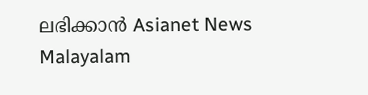ലഭിക്കാൻ Asianet News Malayalam